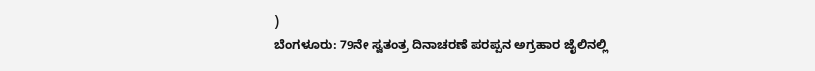)
ಬೆಂಗಳೂರು: 79ನೇ ಸ್ವತಂತ್ರ ದಿನಾಚರಣೆ ಪರಪ್ಪನ ಅಗ್ರಹಾರ ಜೈಲಿನಲ್ಲಿ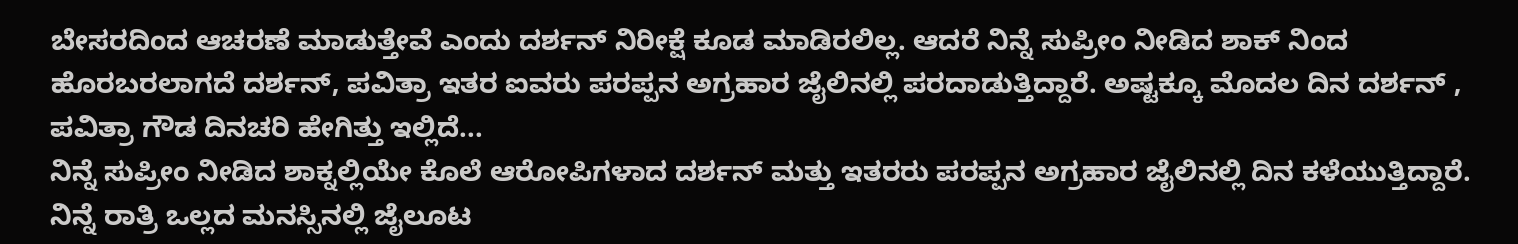ಬೇಸರದಿಂದ ಆಚರಣೆ ಮಾಡುತ್ತೇವೆ ಎಂದು ದರ್ಶನ್ ನಿರೀಕ್ಷೆ ಕೂಡ ಮಾಡಿರಲಿಲ್ಲ. ಆದರೆ ನಿನ್ನೆ ಸುಪ್ರೀಂ ನೀಡಿದ ಶಾಕ್ ನಿಂದ ಹೊರಬರಲಾಗದೆ ದರ್ಶನ್, ಪವಿತ್ರಾ ಇತರ ಐವರು ಪರಪ್ಪನ ಅಗ್ರಹಾರ ಜೈಲಿನಲ್ಲಿ ಪರದಾಡುತ್ತಿದ್ದಾರೆ. ಅಷ್ಟಕ್ಕೂ ಮೊದಲ ದಿನ ದರ್ಶನ್ , ಪವಿತ್ರಾ ಗೌಡ ದಿನಚರಿ ಹೇಗಿತ್ತು ಇಲ್ಲಿದೆ...
ನಿನ್ನೆ ಸುಪ್ರೀಂ ನೀಡಿದ ಶಾಕ್ನಲ್ಲಿಯೇ ಕೊಲೆ ಆರೋಪಿಗಳಾದ ದರ್ಶನ್ ಮತ್ತು ಇತರರು ಪರಪ್ಪನ ಅಗ್ರಹಾರ ಜೈಲಿನಲ್ಲಿ ದಿನ ಕಳೆಯುತ್ತಿದ್ದಾರೆ. ನಿನ್ನೆ ರಾತ್ರಿ ಒಲ್ಲದ ಮನಸ್ಸಿನಲ್ಲಿ ಜೈಲೂಟ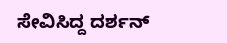ಸೇವಿಸಿದ್ದ ದರ್ಶನ್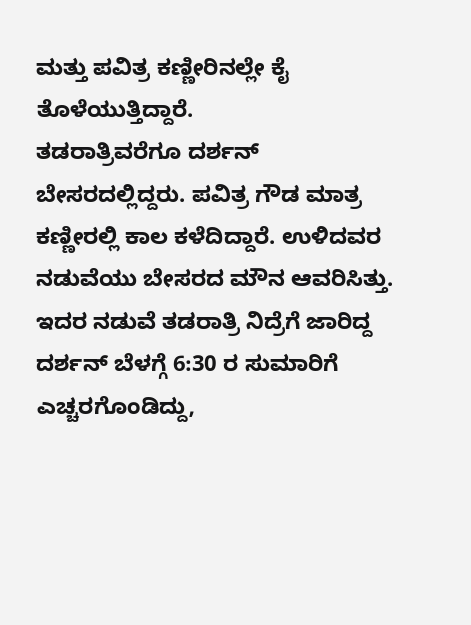ಮತ್ತು ಪವಿತ್ರ ಕಣ್ಣೀರಿನಲ್ಲೇ ಕೈ ತೊಳೆಯುತ್ತಿದ್ದಾರೆ.
ತಡರಾತ್ರಿವರೆಗೂ ದರ್ಶನ್ ಬೇಸರದಲ್ಲಿದ್ದರು. ಪವಿತ್ರ ಗೌಡ ಮಾತ್ರ ಕಣ್ಣೀರಲ್ಲಿ ಕಾಲ ಕಳೆದಿದ್ದಾರೆ. ಉಳಿದವರ ನಡುವೆಯು ಬೇಸರದ ಮೌನ ಆವರಿಸಿತ್ತು. ಇದರ ನಡುವೆ ತಡರಾತ್ರಿ ನಿದ್ರೆಗೆ ಜಾರಿದ್ದ ದರ್ಶನ್ ಬೆಳಗ್ಗೆ 6:30 ರ ಸುಮಾರಿಗೆ ಎಚ್ಚರಗೊಂಡಿದ್ದು,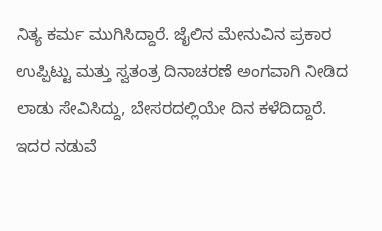ನಿತ್ಯ ಕರ್ಮ ಮುಗಿಸಿದ್ದಾರೆ. ಜೈಲಿನ ಮೇನುವಿನ ಪ್ರಕಾರ ಉಪ್ಪಿಟ್ಟು ಮತ್ತು ಸ್ವತಂತ್ರ ದಿನಾಚರಣೆ ಅಂಗವಾಗಿ ನೀಡಿದ ಲಾಡು ಸೇವಿಸಿದ್ದು, ಬೇಸರದಲ್ಲಿಯೇ ದಿನ ಕಳೆದಿದ್ದಾರೆ.
ಇದರ ನಡುವೆ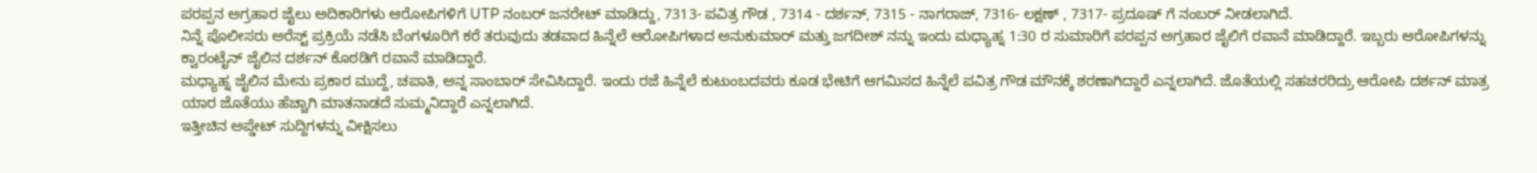ಪರಪ್ಪನ ಅಗ್ರಹಾರ ಜೈಲು ಅದಿಕಾರಿಗಳು ಆರೋಪಿಗಳಿಗೆ UTP ನಂಬರ್ ಜನರೇಟ್ ಮಾಡಿದ್ದು, 7313- ಪವಿತ್ರ ಗೌಡ , 7314 - ದರ್ಶನ್, 7315 - ನಾಗರಾಜ್, 7316- ಲಕ್ಷಣ್ , 7317- ಪ್ರದೂಷ್ ಗೆ ನಂಬರ್ ನೀಡಲಾಗಿದೆ.
ನಿನ್ನೆ ಪೊಲೀಸರು ಅರೆಸ್ಟ್ ಪ್ರಕ್ರಿಯೆ ನಡೆಸಿ ಬೆಂಗಳೂರಿಗೆ ಕರೆ ತರುವುದು ತಡವಾದ ಹಿನ್ನೆಲೆ ಆರೋಪಿಗಳಾದ ಅನುಕುಮಾರ್ ಮತ್ತು ಜಗದೀಶ್ ನನ್ನು ಇಂದು ಮಧ್ಯಾಹ್ನ 1:30 ರ ಸುಮಾರಿಗೆ ಪರಪ್ಪನ ಅಗ್ರಹಾರ ಜೈಲಿಗೆ ರವಾನೆ ಮಾಡಿದ್ದಾರೆ. ಇಬ್ಬರು ಆರೋಪಿಗಳನ್ನು ಕ್ವಾರಂಟೈನ್ ಜೈಲಿನ ದರ್ಶನ್ ಕೊಠಡಿಗೆ ರವಾನೆ ಮಾಡಿದ್ದಾರೆ.
ಮಧ್ಯಾಹ್ನ ಜೈಲಿನ ಮೇನು ಪ್ರಕಾರ ಮುದ್ದೆ, ಚಪಾತಿ, ಅನ್ನ ಸಾಂಬಾರ್ ಸೇವಿಸಿದ್ದಾರೆ. ಇಂದು ರಜೆ ಹಿನ್ನೆಲೆ ಕುಟುಂಬದವರು ಕೂಡ ಭೇಟಿಗೆ ಆಗಮಿಸದ ಹಿನ್ನೆಲೆ ಪವಿತ್ರ ಗೌಡ ಮೌನಕ್ಕೆ ಶರಣಾಗಿದ್ದಾರೆ ಎನ್ನಲಾಗಿದೆ. ಜೊತೆಯಲ್ಲಿ ಸಹಚರರಿದ್ರು ಆರೋಪಿ ದರ್ಶನ್ ಮಾತ್ರ ಯಾರ ಜೊತೆಯು ಹೆಚ್ಚಾಗಿ ಮಾತನಾಡದೆ ಸುಮ್ಮನಿದ್ದಾರೆ ಎನ್ನಲಾಗಿದೆ.
ಇತ್ತೀಚಿನ ಅಪ್ಡೇಟ್ ಸುದ್ದಿಗಳನ್ನು ವೀಕ್ಷಿಸಲು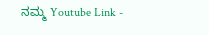ನಮ್ಮ Youtube Link -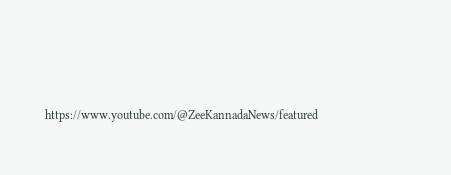https://www.youtube.com/@ZeeKannadaNews/featured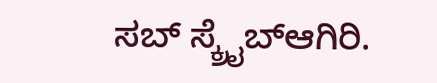ಸಬ್ ಸ್ಕ್ರೈಬ್ಆಗಿರಿ.